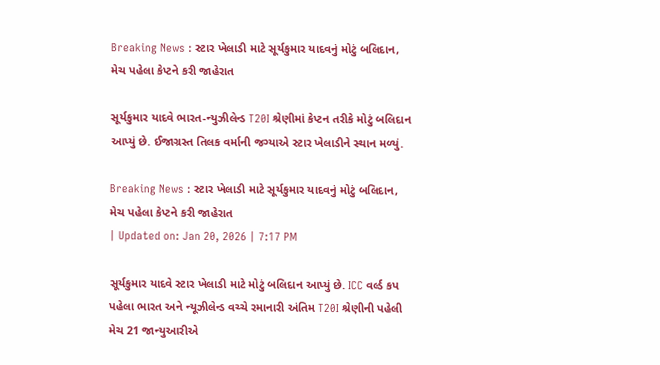Breaking News : સ્ટાર ખેલાડી માટે સૂર્યકુમાર યાદવનું મોટું બલિદાન, મેચ પહેલા કેપ્ટને કરી જાહેરાત

સૂર્યકુમાર યાદવે ભારત-ન્યુઝીલેન્ડ T20I શ્રેણીમાં કેપ્ટન તરીકે મોટું બલિદાન આપ્યું છે. ઈજાગ્રસ્ત તિલક વર્માની જગ્યાએ સ્ટાર ખેલાડીને સ્થાન મળ્યું.

Breaking News : સ્ટાર ખેલાડી માટે સૂર્યકુમાર યાદવનું મોટું બલિદાન, મેચ પહેલા કેપ્ટને કરી જાહેરાત
| Updated on: Jan 20, 2026 | 7:17 PM

સૂર્યકુમાર યાદવે સ્ટાર ખેલાડી માટે મોટું બલિદાન આપ્યું છે. ICC વર્લ્ડ કપ પહેલા ભારત અને ન્યૂઝીલેન્ડ વચ્ચે રમાનારી અંતિમ T20I શ્રેણીની પહેલી મેચ 21 જાન્યુઆરીએ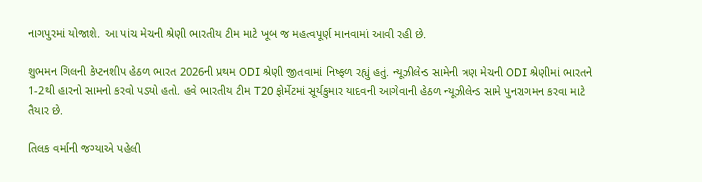નાગપુરમાં યોજાશે. આ પાંચ મેચની શ્રેણી ભારતીય ટીમ માટે ખૂબ જ મહત્વપૂર્ણ માનવામાં આવી રહી છે.

શુભમન ગિલની કેપ્ટનશીપ હેઠળ ભારત 2026ની પ્રથમ ODI શ્રેણી જીતવામાં નિષ્ફળ રહ્યું હતું. ન્યૂઝીલેન્ડ સામેની ત્રણ મેચની ODI શ્રેણીમાં ભારતને 1-2થી હારનો સામનો કરવો પડ્યો હતો. હવે ભારતીય ટીમ T20 ફોર્મેટમાં સૂર્યકુમાર યાદવની આગેવાની હેઠળ ન્યૂઝીલેન્ડ સામે પુનરાગમન કરવા માટે તૈયાર છે.

તિલક વર્માની જગ્યાએ પહેલી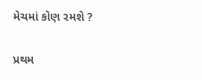મેચમાં કોણ રમશે ?

પ્રથમ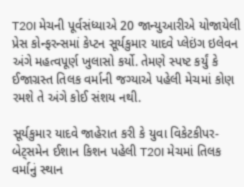T20I મેચની પૂર્વસંધ્યાએ 20 જાન્યુઆરીએ યોજાયેલી પ્રેસ કોન્ફરન્સમાં કેપ્ટન સૂર્યકુમાર યાદવે પ્લેઇંગ ઇલેવન અંગે મહત્વપૂર્ણ ખુલાસો કર્યો. તેમણે સ્પષ્ટ કર્યું કે ઈજાગ્રસ્ત તિલક વર્માની જગ્યાએ પહેલી મેચમાં કોણ રમશે તે અંગે કોઈ સંશય નથી.

સૂર્યકુમાર યાદવે જાહેરાત કરી કે યુવા વિકેટકીપર-બેટ્સમેન ઈશાન કિશન પહેલી T20I મેચમાં તિલક વર્માનું સ્થાન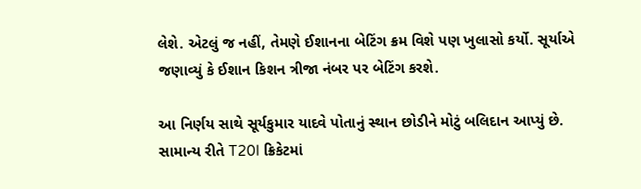લેશે. એટલું જ નહીં, તેમણે ઈશાનના બેટિંગ ક્રમ વિશે પણ ખુલાસો કર્યો. સૂર્યાએ જણાવ્યું કે ઈશાન કિશન ત્રીજા નંબર પર બેટિંગ કરશે.

આ નિર્ણય સાથે સૂર્યકુમાર યાદવે પોતાનું સ્થાન છોડીને મોટું બલિદાન આપ્યું છે. સામાન્ય રીતે T20I ક્રિકેટમાં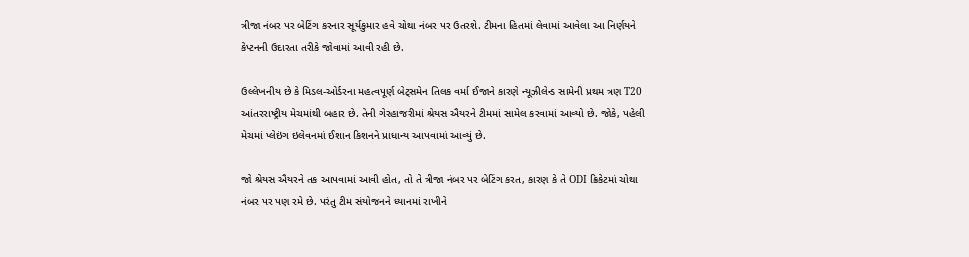ત્રીજા નંબર પર બેટિંગ કરનાર સૂર્યકુમાર હવે ચોથા નંબર પર ઉતરશે. ટીમના હિતમાં લેવામાં આવેલા આ નિર્ણયને કેપ્ટનની ઉદારતા તરીકે જોવામાં આવી રહી છે.

ઉલ્લેખનીય છે કે મિડલ-ઓર્ડરના મહત્વપૂર્ણ બેટ્સમેન તિલક વર્મા ઈજાને કારણે ન્યૂઝીલેન્ડ સામેની પ્રથમ ત્રણ T20 આંતરરાષ્ટ્રીય મેચમાંથી બહાર છે. તેની ગેરહાજરીમાં શ્રેયસ ઐયરને ટીમમાં સામેલ કરવામાં આવ્યો છે. જોકે, પહેલી મેચમાં પ્લેઇંગ ઇલેવનમાં ઈશાન કિશનને પ્રાધાન્ય આપવામાં આવ્યું છે.

જો શ્રેયસ ઐયરને તક આપવામાં આવી હોત, તો તે ત્રીજા નંબર પર બેટિંગ કરત, કારણ કે તે ODI ક્રિકેટમાં ચોથા નંબર પર પણ રમે છે. પરંતુ ટીમ સંયોજનને ધ્યાનમાં રાખીને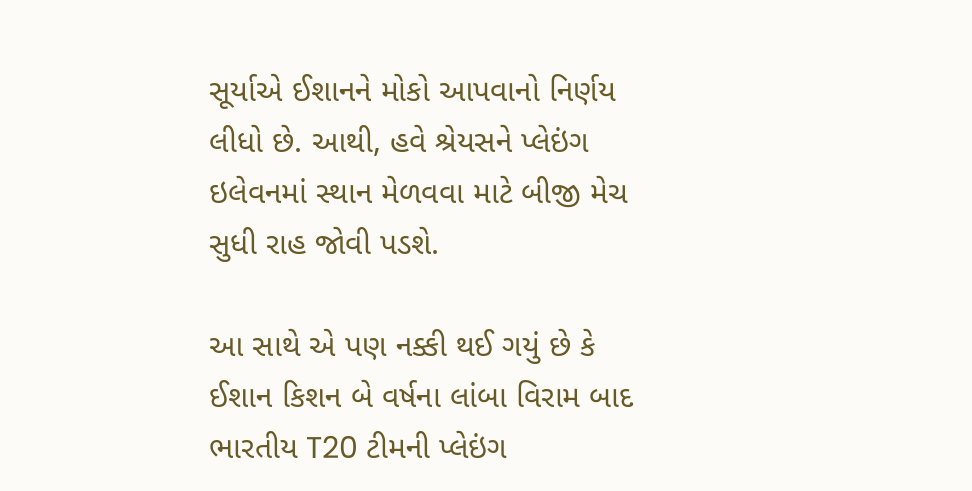સૂર્યાએ ઈશાનને મોકો આપવાનો નિર્ણય લીધો છે. આથી, હવે શ્રેયસને પ્લેઇંગ ઇલેવનમાં સ્થાન મેળવવા માટે બીજી મેચ સુધી રાહ જોવી પડશે.

આ સાથે એ પણ નક્કી થઈ ગયું છે કે ઈશાન કિશન બે વર્ષના લાંબા વિરામ બાદ ભારતીય T20 ટીમની પ્લેઇંગ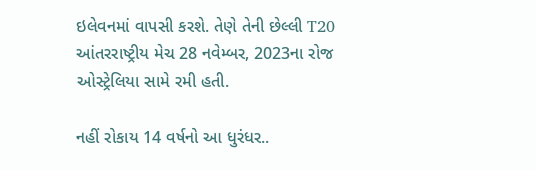ઇલેવનમાં વાપસી કરશે. તેણે તેની છેલ્લી T20 આંતરરાષ્ટ્રીય મેચ 28 નવેમ્બર, 2023ના રોજ ઓસ્ટ્રેલિયા સામે રમી હતી.

નહીં રોકાય 14 વર્ષનો આ ધુરંધર..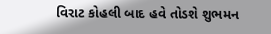વિરાટ કોહલી બાદ હવે તોડશે શુભમન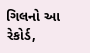ગિલનો આ રેકોર્ડ,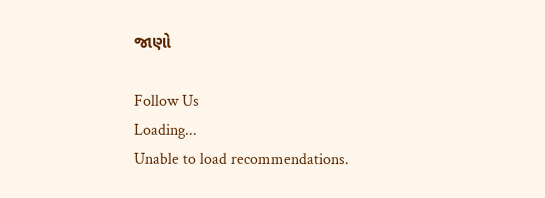જાણો

Follow Us
Loading...
Unable to load recommendations.